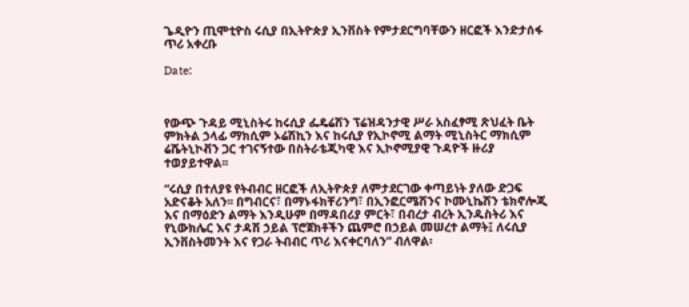ጌዲዮን ጢሞቲዮስ ሩሲያ በኢትዮጵያ ኢንቨስት የምታደርግባቸውን ዘርፎች እንድታሰፋ ጥሪ አቀረቡ

Date:



የውጭ ጉዳይ ሚኒስትሩ ከሩሲያ ፌዴሬሽን ፕሬዝዳንታዊ ሥራ አስፈፃሚ ጽህፈት ቤት ምክትል ኃላፊ ማክሲም ኦሬሽኪን እና ከሩሲያ የኢኮኖሚ ልማት ሚኒስትር ማክሲም ሬሼትኒኮቭን ጋር ተገናኝተው በስትራቴጂካዊ እና ኢኮኖሚያዊ ጉዳዮች ዙሪያ ተወያይተዋል፡፡

“ሩሲያ በተለያዩ የትብብር ዘርፎች ለኢትዮጵያ ለምታደርገው ቀጣይነት ያለው ድጋፍ አድናቆት አለን፡፡ በግብርና፣ በማኑፋክቸሪንግ፣ በኢንፎርሜሽንና ኮሙኒኬሽን ቴክኖሎጂ እና በማዕድን ልማት እንዲሁም በማዳበሪያ ምርት፣ በብረታ ብረት ኢንዱስትሪ እና የኒውክሌር እና ታዳሽ ኃይል ፕሮጀክቶችን ጨምሮ በኃይል መሠረተ ልማት፤ ለሩሲያ ኢንቨስትመንት እና የጋራ ትብብር ጥሪ እናቀርባለን” ብለዋል፡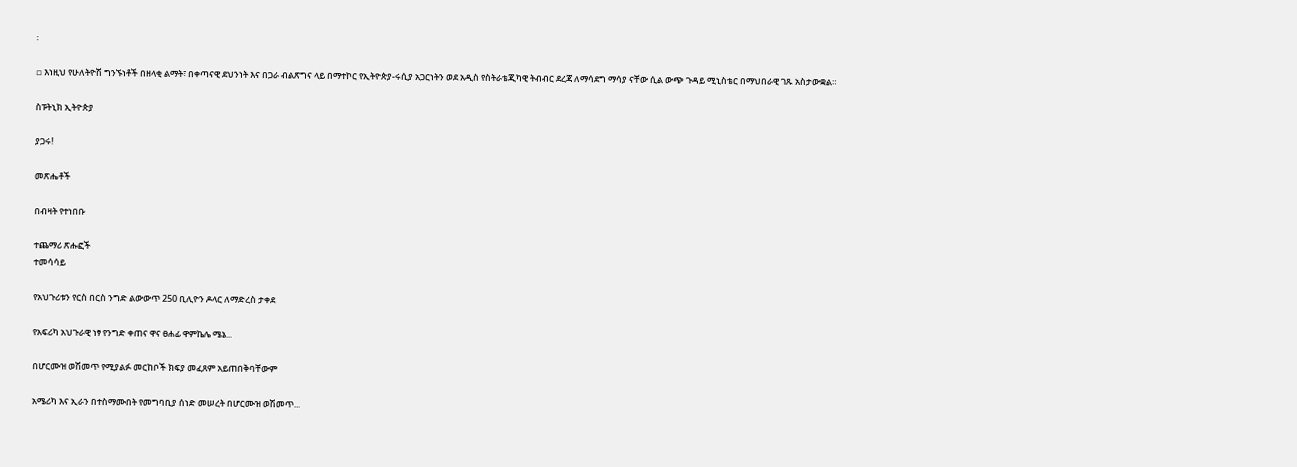፡

▫ እነዚህ የሁለትዮሽ ግንኙነቶች በዘላቂ ልማት፣ በቀጣናዊ ደህንነት እና በጋራ ብልጽግና ላይ በማተኮር የኢትዮጵያ-ሩሲያ አጋርነትን ወደ አዲስ የስትራቴጂካዊ ትብብር ደረጃ ለማሳደግ ማሳያ ናቸው ሲል ውጭ ጉዳይ ሚኒስቴር በማህበራዊ ገጹ አስታውቋል።

ስፑትኒክ ኢትዮጵያ

ያጋሩ!

መጽሔቶች

በብዛት የተነበቡ

ተጨማሪ ጽሑፎች
ተመሳሳይ

የአህጉሪቱን የርስ በርስ ንግድ ልውውጥ 250 ቢሊዮን ዶላር ለማድረስ ታቀደ

የአፍሪካ አህጉራዊ ነፃ የንግድ ቀጠና ዋና ፀሐፊ ዋምኬሌ ሜኔ...

በሆርሙዝ ወሽመጥ የሚያልፉ መርከቦች ክፍያ መፈጸም አይጠበቅባቸውም

አሜሪካ እና ኢራን በተስማሙበት የመግባቢያ ሰነድ መሠረት በሆርሙዝ ወሽመጥ...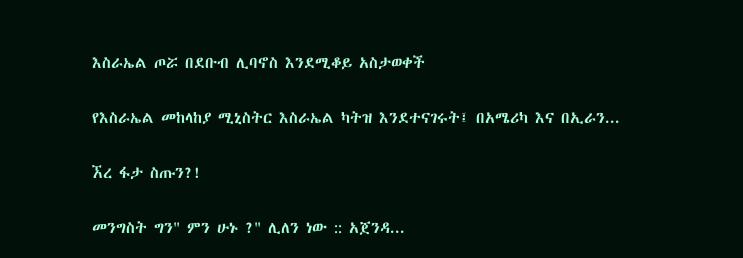እስራኤል ጦሯ በደቡብ ሊባኖስ እንደሚቆይ አስታወቀች

የእስራኤል መከላከያ ሚኒስትር እስራኤል ካትዝ እንደተናገሩት፤ በአሜሪካ እና በኢራን...

ኧረ ፋታ ስጡን?!

መንግስት ግን" ምን ሁኑ ?" ሊለን ነው :: አጀንዳ...